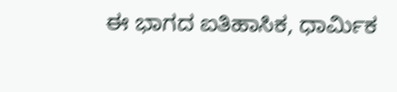ಈ ಭಾಗದ ಐತಿಹಾಸಿಕ, ಧಾರ್ಮಿಕ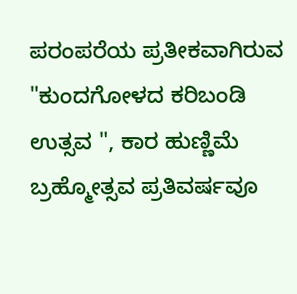ಪರಂಪರೆಯ ಪ್ರತೀಕವಾಗಿರುವ "ಕುಂದಗೋಳದ ಕರಿಬಂಡಿ ಉತ್ಸವ ", ಕಾರ ಹುಣ್ಣಿಮೆ ಬ್ರಹ್ಮೋತ್ಸವ ಪ್ರತಿವರ್ಷವೂ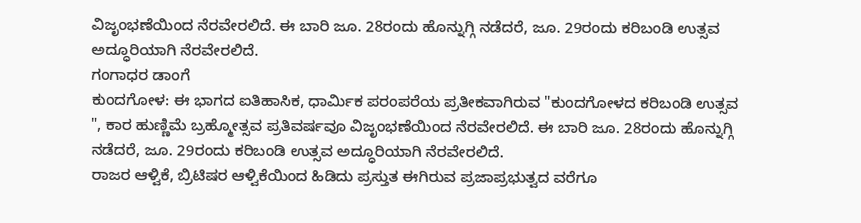ವಿಜೃಂಭಣೆಯಿಂದ ನೆರವೇರಲಿದೆ. ಈ ಬಾರಿ ಜೂ. 28ರಂದು ಹೊನ್ನುಗ್ಗಿ ನಡೆದರೆ, ಜೂ. 29ರಂದು ಕರಿಬಂಡಿ ಉತ್ಸವ ಅದ್ಧೂರಿಯಾಗಿ ನೆರವೇರಲಿದೆ.
ಗಂಗಾಧರ ಡಾಂಗೆ
ಕುಂದಗೋಳ: ಈ ಭಾಗದ ಐತಿಹಾಸಿಕ, ಧಾರ್ಮಿಕ ಪರಂಪರೆಯ ಪ್ರತೀಕವಾಗಿರುವ "ಕುಂದಗೋಳದ ಕರಿಬಂಡಿ ಉತ್ಸವ ", ಕಾರ ಹುಣ್ಣಿಮೆ ಬ್ರಹ್ಮೋತ್ಸವ ಪ್ರತಿವರ್ಷವೂ ವಿಜೃಂಭಣೆಯಿಂದ ನೆರವೇರಲಿದೆ. ಈ ಬಾರಿ ಜೂ. 28ರಂದು ಹೊನ್ನುಗ್ಗಿ ನಡೆದರೆ, ಜೂ. 29ರಂದು ಕರಿಬಂಡಿ ಉತ್ಸವ ಅದ್ಧೂರಿಯಾಗಿ ನೆರವೇರಲಿದೆ.
ರಾಜರ ಆಳ್ವಿಕೆ, ಬ್ರಿಟಿಷರ ಆಳ್ವಿಕೆಯಿಂದ ಹಿಡಿದು ಪ್ರಸ್ತುತ ಈಗಿರುವ ಪ್ರಜಾಪ್ರಭುತ್ವದ ವರೆಗೂ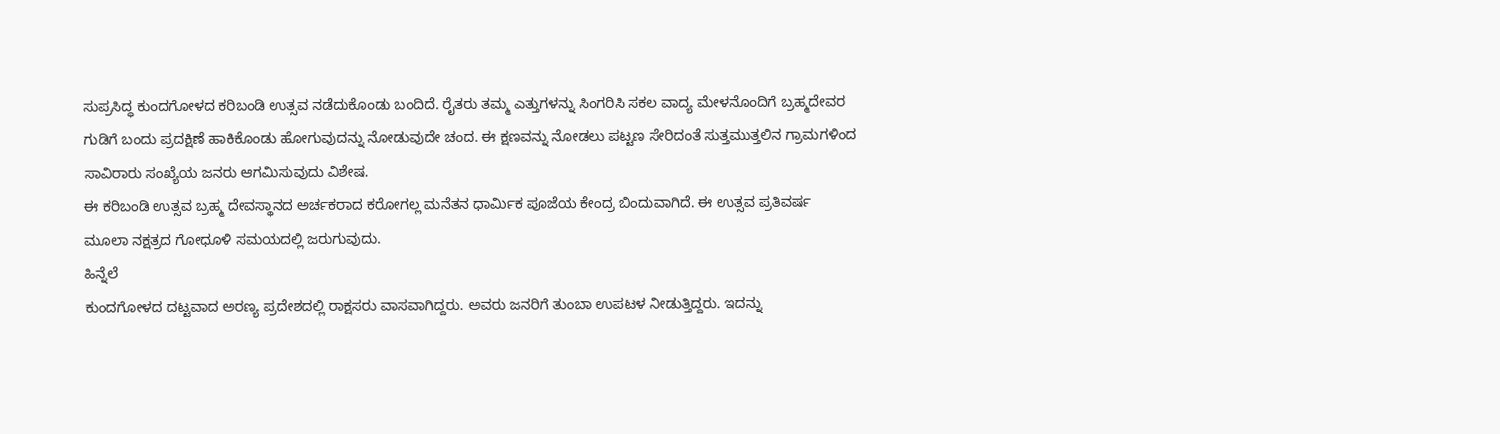ಸುಪ್ರಸಿದ್ಧ ಕುಂದಗೋಳದ ಕರಿಬಂಡಿ ಉತ್ಸವ ನಡೆದುಕೊಂಡು ಬಂದಿದೆ. ರೈತರು ತಮ್ಮ ಎತ್ತುಗಳನ್ನು ಸಿಂಗರಿಸಿ ಸಕಲ ವಾದ್ಯ ಮೇಳನೊಂದಿಗೆ ಬ್ರಹ್ಮದೇವರ ಗುಡಿಗೆ ಬಂದು ಪ್ರದಕ್ಷಿಣೆ ಹಾಕಿಕೊಂಡು ಹೋಗುವುದನ್ನು ನೋಡುವುದೇ ಚಂದ. ಈ ಕ್ಷಣವನ್ನು ನೋಡಲು ಪಟ್ಟಣ ಸೇರಿದಂತೆ ಸುತ್ತಮುತ್ತಲಿನ ಗ್ರಾಮಗಳಿಂದ ಸಾವಿರಾರು ಸಂಖ್ಯೆಯ ಜನರು ಆಗಮಿಸುವುದು ವಿಶೇಷ.
ಈ ಕರಿಬಂಡಿ ಉತ್ಸವ ಬ್ರಹ್ಮ ದೇವಸ್ಥಾನದ ಅರ್ಚಕರಾದ ಕರೋಗಲ್ಲ ಮನೆತನ ಧಾರ್ಮಿಕ ಪೂಜೆಯ ಕೇಂದ್ರ ಬಿಂದುವಾಗಿದೆ. ಈ ಉತ್ಸವ ಪ್ರತಿವರ್ಷ ಮೂಲಾ ನಕ್ಷತ್ರದ ಗೋಧೂಳಿ ಸಮಯದಲ್ಲಿ ಜರುಗುವುದು.
ಹಿನ್ನೆಲೆ
ಕುಂದಗೋಳದ ದಟ್ಟವಾದ ಅರಣ್ಯ ಪ್ರದೇಶದಲ್ಲಿ ರಾಕ್ಷಸರು ವಾಸವಾಗಿದ್ದರು. ಅವರು ಜನರಿಗೆ ತುಂಬಾ ಉಪಟಳ ನೀಡುತ್ತಿದ್ದರು. ಇದನ್ನು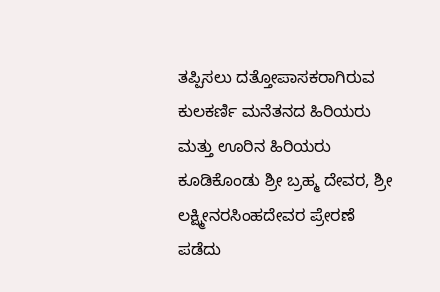ತಪ್ಪಿಸಲು ದತ್ತೋಪಾಸಕರಾಗಿರುವ ಕುಲಕರ್ಣಿ ಮನೆತನದ ಹಿರಿಯರು ಮತ್ತು ಊರಿನ ಹಿರಿಯರು ಕೂಡಿಕೊಂಡು ಶ್ರೀ ಬ್ರಹ್ಮ ದೇವರ, ಶ್ರೀ ಲಕ್ಷ್ಮೀನರಸಿಂಹದೇವರ ಪ್ರೇರಣೆ ಪಡೆದು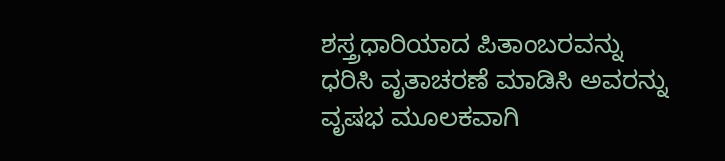ಶಸ್ತ್ರಧಾರಿಯಾದ ಪಿತಾಂಬರವನ್ನು ಧರಿಸಿ ವೃತಾಚರಣೆ ಮಾಡಿಸಿ ಅವರನ್ನು ವೃಷಭ ಮೂಲಕವಾಗಿ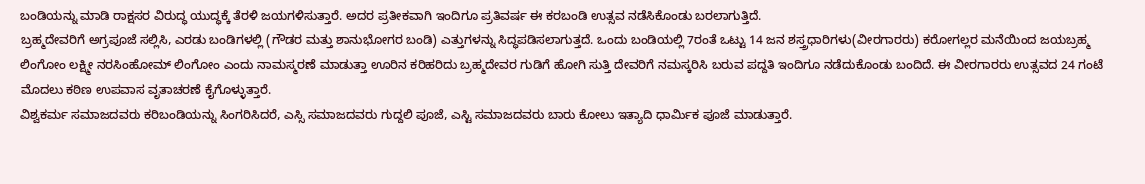ಬಂಡಿಯನ್ನು ಮಾಡಿ ರಾಕ್ಷಸರ ವಿರುದ್ಧ ಯುದ್ಧಕ್ಕೆ ತೆರಳಿ ಜಯಗಳಿಸುತ್ತಾರೆ. ಅದರ ಪ್ರತೀಕವಾಗಿ ಇಂದಿಗೂ ಪ್ರತಿವರ್ಷ ಈ ಕರಬಂಡಿ ಉತ್ಸವ ನಡೆಸಿಕೊಂಡು ಬರಲಾಗುತ್ತಿದೆ.
ಬ್ರಹ್ಮದೇವರಿಗೆ ಅಗ್ರಪೂಜೆ ಸಲ್ಲಿಸಿ, ಎರಡು ಬಂಡಿಗಳಲ್ಲಿ (ಗೌಡರ ಮತ್ತು ಶಾನುಭೋಗರ ಬಂಡಿ) ಎತ್ತುಗಳನ್ನು ಸಿದ್ಧಪಡಿಸಲಾಗುತ್ತದೆ. ಒಂದು ಬಂಡಿಯಲ್ಲಿ 7ರಂತೆ ಒಟ್ಟು 14 ಜನ ಶಸ್ತ್ರಧಾರಿಗಳು(ವೀರಗಾರರು) ಕರೋಗಲ್ಲರ ಮನೆಯಿಂದ ಜಯಬ್ರಹ್ಮ ಲಿಂಗೋಂ ಲಕ್ಷ್ಮೀ ನರಸಿಂಹೋಮ್ ಲಿಂಗೋಂ ಎಂದು ನಾಮಸ್ಮರಣೆ ಮಾಡುತ್ತಾ ಊರಿನ ಕರಿಹರಿದು ಬ್ರಹ್ಮದೇವರ ಗುಡಿಗೆ ಹೋಗಿ ಸುತ್ತಿ ದೇವರಿಗೆ ನಮಸ್ಕರಿಸಿ ಬರುವ ಪದ್ದತಿ ಇಂದಿಗೂ ನಡೆದುಕೊಂಡು ಬಂದಿದೆ. ಈ ವೀರಗಾರರು ಉತ್ಸವದ 24 ಗಂಟೆ ಮೊದಲು ಕಠಿಣ ಉಪವಾಸ ವೃತಾಚರಣೆ ಕೈಗೊಳ್ಳುತ್ತಾರೆ.
ವಿಶ್ವಕರ್ಮ ಸಮಾಜದವರು ಕರಿಬಂಡಿಯನ್ನು ಸಿಂಗರಿಸಿದರೆ, ಎಸ್ಸಿ ಸಮಾಜದವರು ಗುದ್ದಲಿ ಪೂಜೆ, ಎಸ್ಟಿ ಸಮಾಜದವರು ಬಾರು ಕೋಲು ಇತ್ಯಾದಿ ಧಾರ್ಮಿಕ ಪೂಜೆ ಮಾಡುತ್ತಾರೆ.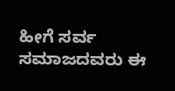ಹೀಗೆ ಸರ್ವ ಸಮಾಜದವರು ಈ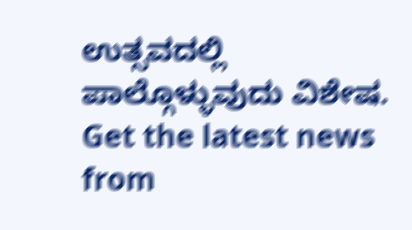ಉತ್ಸವದಲ್ಲಿ ಪಾಲ್ಗೊಳ್ಳುವುದು ವಿಶೇಷ.
Get the latest news from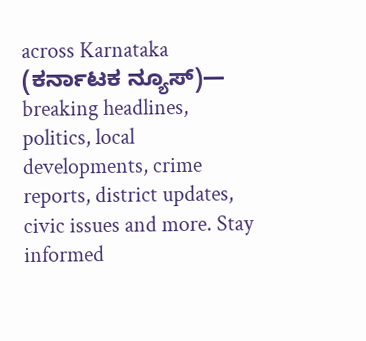across Karnataka (ಕರ್ನಾಟಕ ನ್ಯೂಸ್)— breaking headlines, politics, local developments, crime reports, district updates, civic issues and more. Stay informed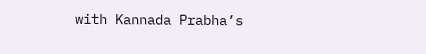with Kannada Prabha’s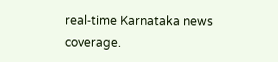real‑time Karnataka news coverage.